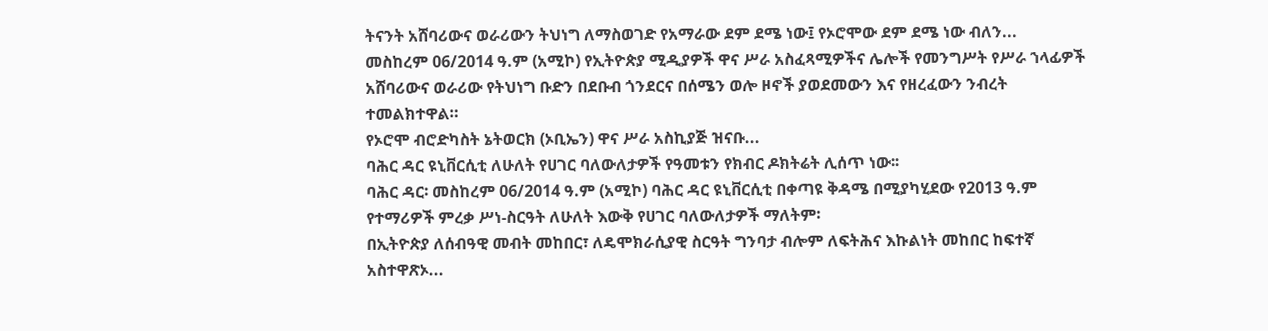ትናንት አሸባሪውና ወራሪውን ትህነግ ለማስወገድ የአማራው ደም ደሜ ነው፤ የኦሮሞው ደም ደሜ ነው ብለን...
መስከረም 06/2014 ዓ.ም (አሚኮ) የኢትዮጵያ ሚዲያዎች ዋና ሥራ አስፈጻሚዎችና ሌሎች የመንግሥት የሥራ ኀላፊዎች አሸባሪውና ወራሪው የትህነግ ቡድን በደቡብ ጎንደርና በሰሜን ወሎ ዞኖች ያወደመውን እና የዘረፈውን ንብረት ተመልክተዋል።
የኦሮሞ ብሮድካስት ኔትወርክ (ኦቢኤን) ዋና ሥራ አስኪያጅ ዝናቡ...
ባሕር ዳር ዩኒቨርሲቲ ለሁለት የሀገር ባለውለታዎች የዓመቱን የክብር ዶክትሬት ሊሰጥ ነው፡፡
ባሕር ዳር፡ መስከረም 06/2014 ዓ.ም (አሚኮ) ባሕር ዳር ዩኒቨርሲቲ በቀጣዩ ቅዳሜ በሚያካሂደው የ2013 ዓ.ም የተማሪዎች ምረቃ ሥነ-ስርዓት ለሁለት እውቅ የሀገር ባለውለታዎች ማለትም፡
በኢትዮጵያ ለሰብዓዊ መብት መከበር፣ ለዴሞክራሲያዊ ስርዓት ግንባታ ብሎም ለፍትሕና እኩልነት መከበር ከፍተኛ አስተዋጽኦ...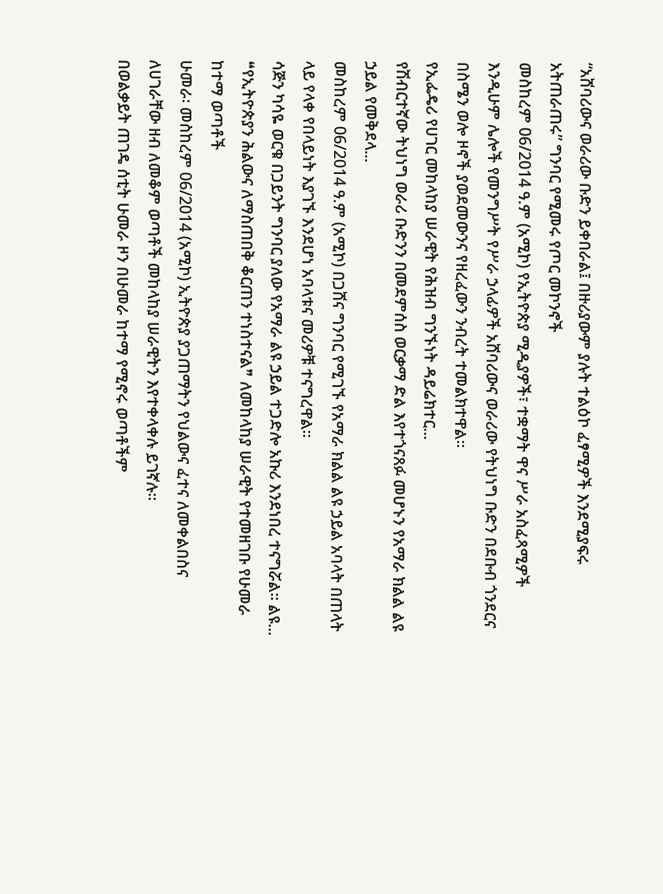“አሸባሪውና ወራሪው ቡድን ይቀበራል፤ በዙሪያውም ያሉት ተልዕኮ ፈፃሚዎች እንደሚያፍሩ አትጠራጠሩ” ግንባር የሚመሩ የጦር መኮንኖች
መስከረም 06/2014 ዓ.ም (አሚኮ) የኢትዮጵያ ሚዲያዎች፣ ተቋማት ዋና ሥራ አስፈጻሚዎች እንዲሁም ሌሎች የመንግሥት የሥራ ኃላፊዎች አሸባሪውና ወራሪው የትህነግ ቡድን በደቡብ ጎንደርና በስሜን ወሎ ዞኖች ያወደመውንና የዘረፈውን ንብረት ተመልክተዋል።
የኢፌዴሪ የሀገር መከላከያ ሠራዊት የሕዝብ ግንኙነት ዳይሬክተር...
የሽብርተኛው ትህነግ ወራሪ ቡድንን በመደምሰስ ወርቃማ ድል እየተጎናጸፉ መሆኑን የአማራ ክልል ልዩ ኃይል የመቅደላ...
መስከረም 06/2014 ዓ.ም (አሚኮ) በጋሸና ግንባር የሚገኙ የአማራ ክልል ልዩ ኃይል አባላት በጠላት ላይ የላቀ የበላይነት እያገኙ እንደሆነ አባላቱና መሪዎቹ ተናግረዋል።
ሳጅን ካሳዬ ወርቁ በጋይንት ግንባር ያለው የአማራ ልዩ ኃይል ተጋድሎ አኩሪ እንደነበረ ተናግሯል። ልዩ...
❝የኢትዮጵያን ሕልውና ለማስጠበቅ ቆርጠን ተነስተናል❞ ለመከላከያ ሠራዊት የተመዘገቡ የሁመራ ከተማ ወጣቶች
ሁመራ፡ መስከረም 06/2014 (አሚኮ) ኢትዮጵያ ያጋጠማትን የህልውና ፈተና ለመቀልበስና ለሀገራቸው ዘብ ለመቆም ወጣቶች መከላከያ ሠራዊትን እየተቀላቀሉ ይገኛሉ።
በወልቃይት ጠገዴ ሰቲት ሁመራ ዞን በሁመራ ከተማ የሚኖሩ ወጣቶችም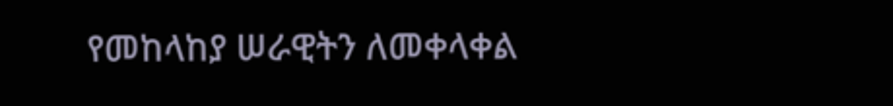የመከላከያ ሠራዊትን ለመቀላቀል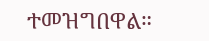ተመዝግበዋል።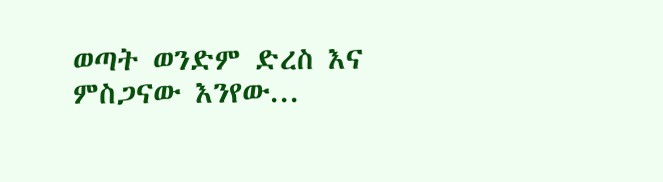ወጣት ወንድም ድረስ እና ምስጋናው እንየው...